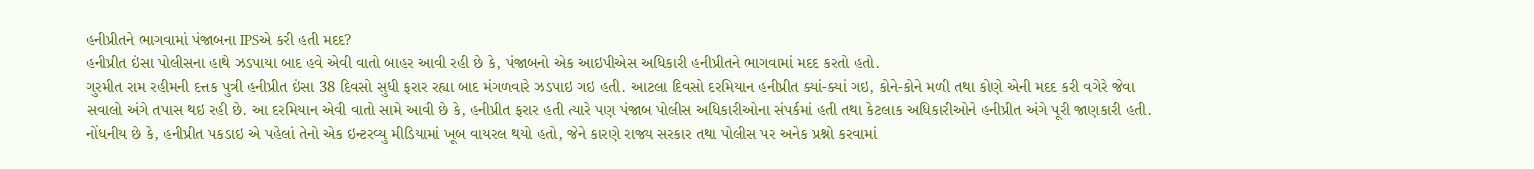હનીપ્રીતને ભાગવામાં પંજાબના IPSએ કરી હતી મદદ?
હનીપ્રીત ઇંસા પોલીસના હાથે ઝડપાયા બાદ હવે એવી વાતો બાહર આવી રહી છે કે, પંજાબનો એક આઇપીએસ અધિકારી હનીપ્રીતને ભાગવામાં મદદ કરતો હતો.
ગુરમીત રામ રહીમની દત્તક પુત્રી હનીપ્રીત ઇંસા 38 દિવસો સુધી ફરાર રહ્યા બાદ મંગળવારે ઝડપાઇ ગઇ હતી. આટલા દિવસો દરમિયાન હનીપ્રીત ક્યાં-ક્યાં ગઇ, કોને-કોને મળી તથા કોણે એની મદદ કરી વગેરે જેવા સવાલો અંગે તપાસ થઇ રહી છે. આ દરમિયાન એવી વાતો સામે આવી છે કે, હનીપ્રીત ફરાર હતી ત્યારે પણ પંજાબ પોલીસ અધિકારીઓના સંપર્કમાં હતી તથા કેટલાક અધિકારીઓને હનીપ્રીત અંગે પૂરી જાણકારી હતી. નોંધનીય છે કે, હનીપ્રીત પકડાઇ એ પહેલાં તેનો એક ઇન્ટરવ્યુ મીડિયામાં ખૂબ વાયરલ થયો હતો, જેને કારણે રાજ્ય સરકાર તથા પોલીસ પર અનેક પ્રશ્નો કરવામાં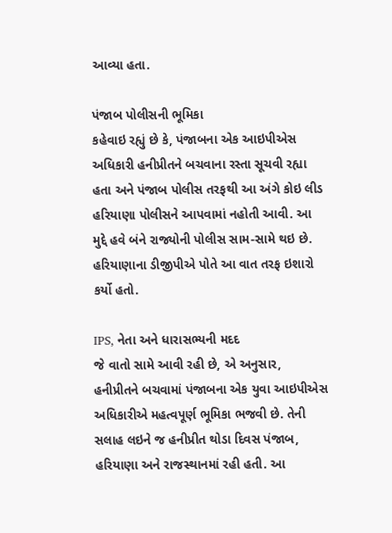આવ્યા હતા.

પંજાબ પોલીસની ભૂમિકા
કહેવાઇ રહ્યું છે કે, પંજાબના એક આઇપીએસ અધિકારી હનીપ્રીતને બચવાના રસ્તા સૂચવી રહ્યા હતા અને પંજાબ પોલીસ તરફથી આ અંગે કોઇ લીડ હરિયાણા પોલીસને આપવામાં નહોતી આવી. આ મુદ્દે હવે બંને રાજ્યોની પોલીસ સામ-સામે થઇ છે. હરિયાણાના ડીજીપીએ પોતે આ વાત તરફ ઇશારો કર્યો હતો.

IPS, નેતા અને ધારાસભ્યની મદદ
જે વાતો સામે આવી રહી છે, એ અનુસાર, હનીપ્રીતને બચવામાં પંજાબના એક યુવા આઇપીએસ અધિકારીએ મહત્વપૂર્ણ ભૂમિકા ભજવી છે. તેની સલાહ લઇને જ હનીપ્રીત થોડા દિવસ પંજાબ, હરિયાણા અને રાજસ્થાનમાં રહી હતી. આ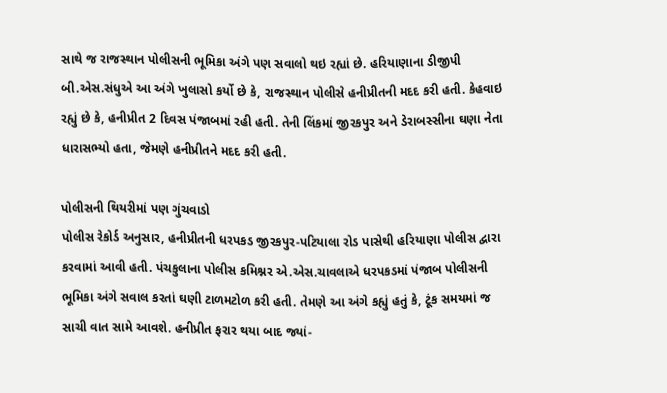સાથે જ રાજસ્થાન પોલીસની ભૂમિકા અંગે પણ સવાલો થઇ રહ્યાં છે. હરિયાણાના ડીજીપી બી.એસ.સંધુએ આ અંગે ખુલાસો કર્યો છે કે, રાજસ્થાન પોલીસે હનીપ્રીતની મદદ કરી હતી. કેહવાઇ રહ્યું છે કે, હનીપ્રીત 2 દિવસ પંજાબમાં રહી હતી. તેની લિંકમાં જીરકપુર અને ડેરાબસ્સીના ઘણા નેતા ધારાસભ્યો હતા, જેમણે હનીપ્રીતને મદદ કરી હતી.

પોલીસની થિયરીમાં પણ ગુંચવાડો
પોલીસ રેકોર્ડ અનુસાર, હનીપ્રીતની ધરપકડ જીરકપુર-પટિયાલા રોડ પાસેથી હરિયાણા પોલીસ દ્વારા કરવામાં આવી હતી. પંચકુલાના પોલીસ કમિશ્નર એ.એસ.ચાવલાએ ધરપકડમાં પંજાબ પોલીસની ભૂમિકા અંગે સવાલ કરતાં ઘણી ટાળમટોળ કરી હતી. તેમણે આ અંગે કહ્યું હતું કે, ટૂંક સમયમાં જ સાચી વાત સામે આવશે. હનીપ્રીત ફરાર થયા બાદ જ્યાં-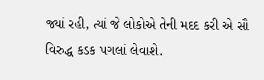જ્યાં રહી, ત્યાં જે લોકોએ તેની મદદ કરી એ સૌ વિરુદ્ધ કડક પગલાં લેવાશે.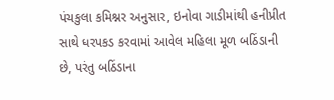પંચકુલા કમિશ્નર અનુસાર, ઇનોવા ગાડીમાંથી હનીપ્રીત સાથે ધરપકડ કરવામાં આવેલ મહિલા મૂળ બઠિંડાની છે, પરંતુ બઠિંડાના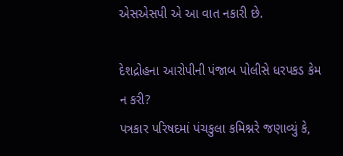એસએસપી એ આ વાત નકારી છે.

દેશદ્રોહના આરોપીની પંજાબ પોલીસે ધરપકડ કેમ ન કરી?
પત્રકાર પરિષદમાં પંચકુલા કમિશ્નરે જણાવ્યું કે,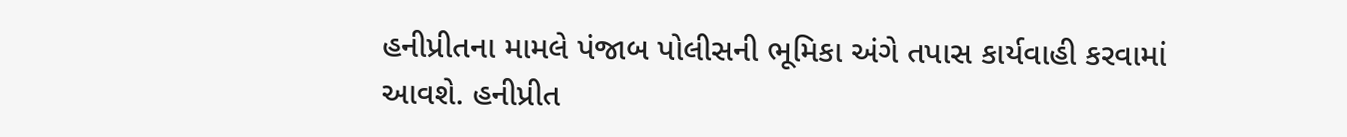હનીપ્રીતના મામલે પંજાબ પોલીસની ભૂમિકા અંગે તપાસ કાર્યવાહી કરવામાં આવશે. હનીપ્રીત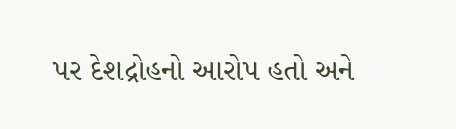પર દેશદ્રોહનો આરોપ હતો અને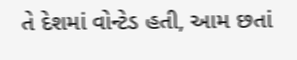તે દેશમાં વોન્ટેડ હતી, આમ છતાં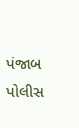પંજાબ પોલીસ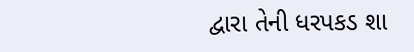દ્વારા તેની ધરપકડ શા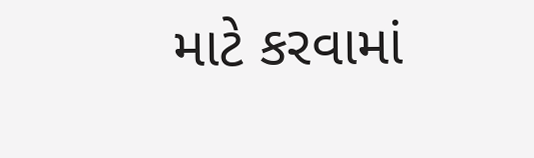માટે કરવામાં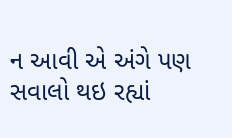ન આવી એ અંગે પણ સવાલો થઇ રહ્યાં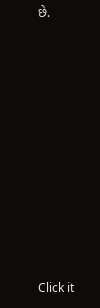છે.












Click it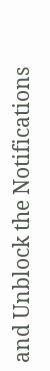and Unblock the Notifications